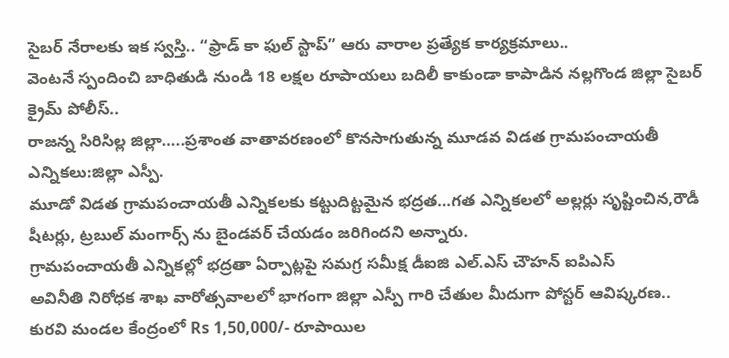సైబర్ నేరాలకు ఇక స్వస్తి.. “ఫ్రాడ్ కా ఫుల్ స్టాప్” ఆరు వారాల ప్రత్యేక కార్యక్రమాలు..
వెంటనే స్పందించి బాధితుడి నుండి 18 లక్షల రూపాయలు బదిలీ కాకుండా కాపాడిన నల్లగొండ జిల్లా సైబర్ క్రైమ్ పోలీస్..
రాజన్న సిరిసిల్ల జిల్లా…..ప్రశాంత వాతావరణంలో కొనసాగుతున్న మూడవ విడత గ్రామపంచాయతీ ఎన్నికలు:జిల్లా ఎస్పీ.
మూడో విడత గ్రామపంచాయతీ ఎన్నికలకు కట్టుదిట్టమైన భద్రత…గత ఎన్నికలలో అల్లర్లు సృష్టించిన,రౌడీ షీటర్లు, ట్రబుల్ మంగార్స్ ను బైండవర్ చేయడం జరిగిందని అన్నారు.
గ్రామపంచాయతీ ఎన్నికల్లో భద్రతా ఏర్పాట్లపై సమగ్ర సమీక్ష డీఐజి ఎల్.ఎస్ చౌహన్ ఐపిఎస్
అవినీతి నిరోధక శాఖ వారోత్సవాలలో భాగంగా జిల్లా ఎస్పీ గారి చేతుల మీదుగా పోస్టర్ ఆవిష్కరణ..
కురవి మండల కేంద్రంలో Rs 1,50,000/- రూపాయిల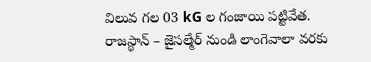విలువ గల 03 kG ల గంజాయి పట్టివేత.
రాజస్థాన్ – జైసల్మేర్ నుండి లాంగెవాలా వరకు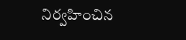నిర్వహించిన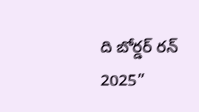ది బోర్డర్ రన్ 2025”